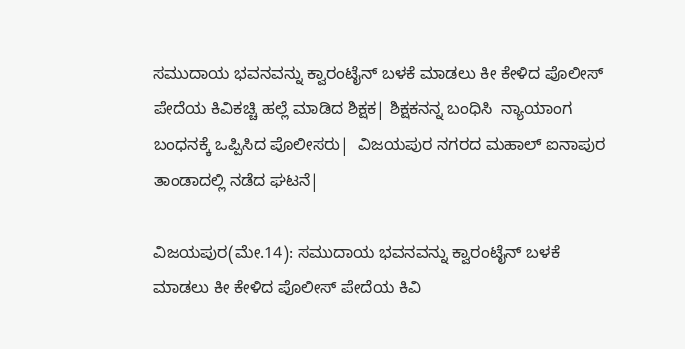ಸಮುದಾಯ ಭವನವನ್ನು ಕ್ವಾರಂಟೈನ್‌ ಬಳಕೆ ಮಾಡಲು ಕೀ ಕೇಳಿದ ಪೊಲೀಸ್‌ ಪೇದೆಯ ಕಿವಿಕಚ್ಚಿ ಹಲ್ಲೆ ಮಾಡಿದ ಶಿಕ್ಷಕ| ಶಿಕ್ಷಕನನ್ನ ಬಂಧಿಸಿ  ನ್ಯಾಯಾಂಗ ಬಂಧನಕ್ಕೆ ಒಪ್ಪಿಸಿದ ಪೊಲೀಸರು|  ವಿಜಯಪುರ ನಗರದ ಮಹಾಲ್‌ ಐನಾಪುರ ತಾಂಡಾದಲ್ಲಿ ನಡೆದ ಘಟನೆ|

ವಿಜಯಪುರ(ಮೇ.14): ಸಮುದಾಯ ಭವನವನ್ನು ಕ್ವಾರಂಟೈನ್‌ ಬಳಕೆ ಮಾಡಲು ಕೀ ಕೇಳಿದ ಪೊಲೀಸ್‌ ಪೇದೆಯ ಕಿವಿ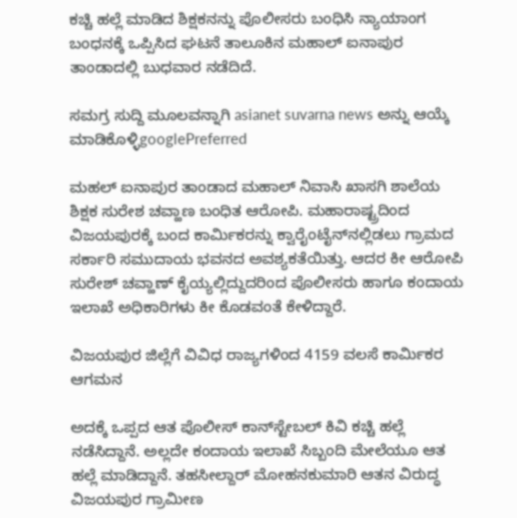ಕಚ್ಚಿ ಹಲ್ಲೆ ಮಾಡಿದ ಶಿಕ್ಷಕನನ್ನು ಪೊಲೀಸರು ಬಂಧಿಸಿ ನ್ಯಾಯಾಂಗ ಬಂಧನಕ್ಕೆ ಒಪ್ಪಿಸಿದ ಘಟನೆ ತಾಲೂಕಿನ ಮಹಾಲ್‌ ಐನಾಪುರ ತಾಂಡಾದಲ್ಲಿ ಬುಧವಾರ ನಡೆದಿದೆ.

ಸಮಗ್ರ ಸುದ್ದಿ ಮೂಲವನ್ನಾಗಿ asianet suvarna news ಅನ್ನು ಆಯ್ಕೆ ಮಾಡಿಕೊಳ್ಳಿgooglePreferred

ಮಹಲ್‌ ಐನಾಪುರ ತಾಂಡಾದ ಮಹಾಲ್‌ ನಿವಾಸಿ ಖಾಸಗಿ ಶಾಲೆಯ ಶಿಕ್ಷಕ ಸುರೇಶ ಚವ್ಹಾಣ ಬಂಧಿತ ಆರೋಪಿ. ಮಹಾರಾಷ್ಟ್ರದಿಂದ ವಿಜಯಪುರಕ್ಕೆ ಬಂದ ಕಾರ್ಮಿಕರನ್ನು ಕ್ವಾರೈಂಟೈನ್‌ನಲ್ಲಿಡಲು ಗ್ರಾಮದ ಸರ್ಕಾರಿ ಸಮುದಾಯ ಭವನದ ಅವಶ್ಯಕತೆಯಿತ್ತು. ಆದರ ಕೀ ಆರೋಪಿ ಸುರೇಶ್‌ ಚವ್ಹಾಣ್‌ ಕೈಯ್ಯಲ್ಲಿದ್ದುದರಿಂದ ಪೊಲೀಸರು ಹಾಗೂ ಕಂದಾಯ ಇಲಾಖೆ ಅಧಿಕಾರಿಗಳು ಕೀ ಕೊಡವಂತೆ ಕೇಳಿದ್ದಾರೆ.

ವಿಜಯಪುರ ಜಿಲ್ಲೆಗೆ ವಿವಿಧ ರಾಜ್ಯಗಳಿಂದ 4159 ವಲಸೆ ಕಾರ್ಮಿಕರ ಆಗಮನ

ಅದಕ್ಕೆ ಒಪ್ಪದ ಆತ ಪೊಲೀಸ್‌ ಕಾನ್‌ಸ್ಟೇಬಲ್‌ ಕಿವಿ ಕಚ್ಚಿ ಹಲ್ಲೆ ನಡೆಸಿದ್ದಾನೆ. ಅಲ್ಲದೇ ಕಂದಾಯ ಇಲಾಖೆ ಸಿಬ್ಬಂದಿ ಮೇಲೆಯೂ ಆತ ಹಲ್ಲೆ ಮಾಡಿದ್ದಾನೆ. ತಹಸೀಲ್ದಾರ್‌ ಮೋಹನಕುಮಾರಿ ಆತನ ವಿರುದ್ಧ ವಿಜಯಪುರ ಗ್ರಾಮೀಣ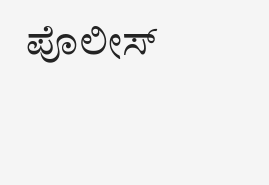ಪೊಲೀಸ್‌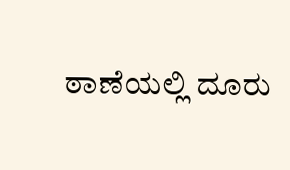ಠಾಣೆಯಲ್ಲಿ ದೂರು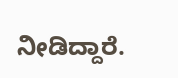ನೀಡಿದ್ದಾರೆ.